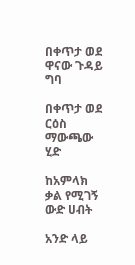በቀጥታ ወደ ዋናው ጉዳይ ግባ

በቀጥታ ወደ ርዕስ ማውጫው ሂድ

ከአምላክ ቃል የሚገኝ ውድ ሀብት

አንድ ላይ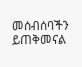መሰብሰባችን ይጠቅመናል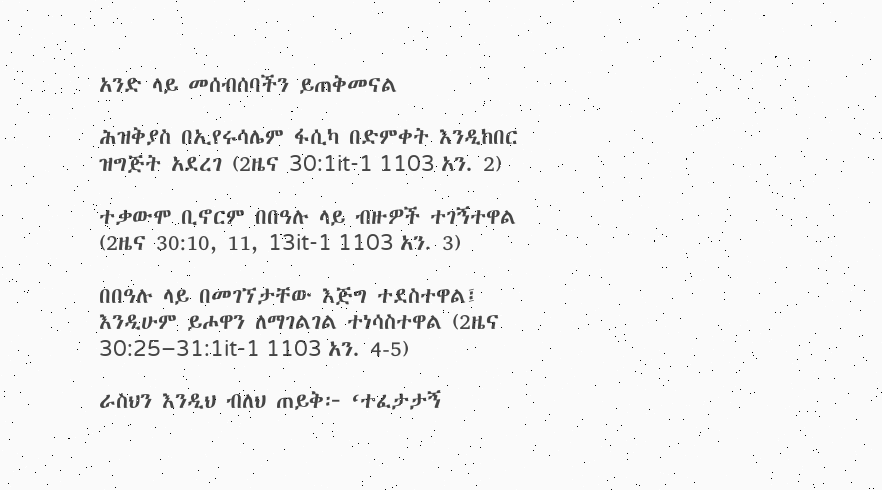አንድ ላይ መሰብሰባችን ይጠቅመናል

ሕዝቅያስ በኢየሩሳሌም ፋሲካ በድምቀት እንዲከበር ዝግጅት አደረገ (2ዜና 30:1it-1 1103 አን. 2)

ተቃውሞ ቢኖርም በበዓሉ ላይ ብዙዎች ተገኝተዋል (2ዜና 30:10, 11, 13it-1 1103 አን. 3)

በበዓሉ ላይ በመገኘታቸው እጅግ ተደስተዋል፤ እንዲሁም ይሖዋን ለማገልገል ተነሳስተዋል (2ዜና 30:25–31:1it-1 1103 አን. 4-5)

ራስህን እንዲህ ብለህ ጠይቅ፦ ‘ተፈታታኝ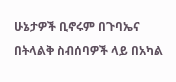ሁኔታዎች ቢኖሩም በጉባኤና በትላልቅ ስብሰባዎች ላይ በአካል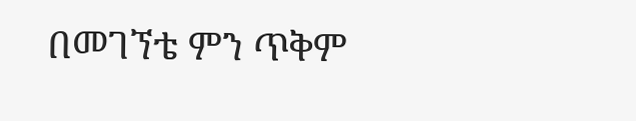በመገኘቴ ምን ጥቅም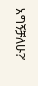አግኝቻለሁ?’